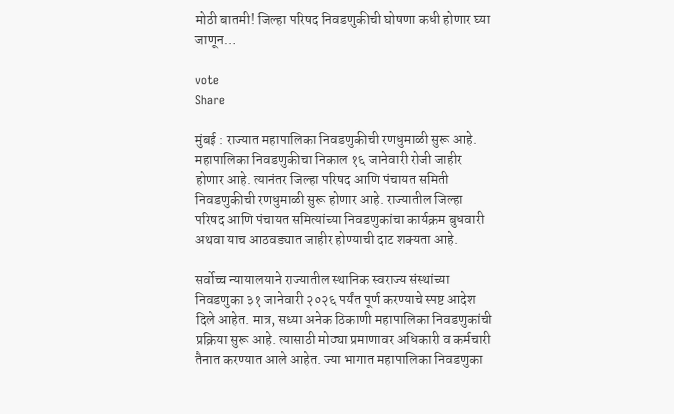मोठी बातमी! जिल्हा परिषद निवडणुकीची घोषणा कधी होणार घ्या जाणून…

vote
Share

मुंबई : राज्यात महापालिका निवडणुकीची रणधुमाळी सुरू आहे. महापालिका निवडणुकीचा निकाल १६ जानेवारी रोजी जाहीर होणार आहे. त्यानंतर जिल्हा परिषद आणि पंचायत समिती निवडणुकीची रणधुमाळी सुरू होणार आहे. राज्यातील जिल्हा परिषद आणि पंचायत समित्यांच्या निवडणुकांचा कार्यक्रम बुधवारी अथवा याच आठवड्यात जाहीर होण्याची दाट शक्यता आहे.

सर्वोच्च न्यायालयाने राज्यातील स्थानिक स्वराज्य संस्थांच्या निवडणुका ३१ जानेवारी २०२६ पर्यंत पूर्ण करण्याचे स्पष्ट आदेश दिले आहेत. मात्र, सध्या अनेक ठिकाणी महापालिका निवडणुकांची प्रक्रिया सुरू आहे. त्यासाठी मोठ्या प्रमाणावर अधिकारी व कर्मचारी तैनात करण्यात आले आहेत. ज्या भागात महापालिका निवडणुका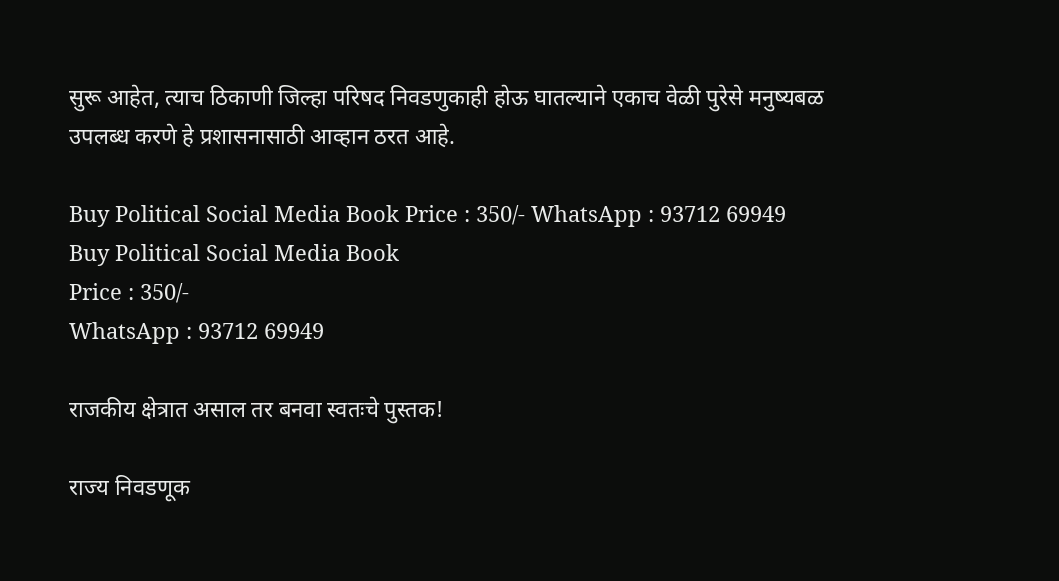सुरू आहेत, त्याच ठिकाणी जिल्हा परिषद निवडणुकाही होऊ घातल्याने एकाच वेळी पुरेसे मनुष्यबळ उपलब्ध करणे हे प्रशासनासाठी आव्हान ठरत आहे.

Buy Political Social Media Book Price : 350/- WhatsApp : 93712 69949
Buy Political Social Media Book
Price : 350/-
WhatsApp : 93712 69949

राजकीय क्षेत्रात असाल तर बनवा स्वतःचे पुस्तक!

राज्य निवडणूक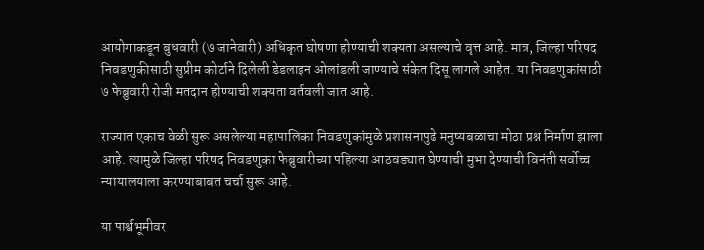आयोगाकडून बुधवारी (७ जानेवारी) अधिकृत घोषणा होण्याची शक्यता असल्याचे वृत्त आहे. मात्र, जिल्हा परिषद निवडणुकीसाठी सुप्रीम कोर्टाने दिलेली डेडलाइन ओलांडली जाण्याचे संकेत दिसू लागले आहेत. या निवडणुकांसाठी ७ फेब्रुवारी रोजी मतदान होण्याची शक्यता वर्तवली जात आहे.

राज्यात एकाच वेळी सुरू असलेल्या महापालिका निवडणुकांमुळे प्रशासनापुढे मनुष्यबळाचा मोठा प्रश्न निर्माण झाला आहे. त्यामुळे जिल्हा परिषद निवडणुका फेब्रुवारीच्या पहिल्या आठवड्यात घेण्याची मुभा देण्याची विनंती सर्वोच्च न्यायालयाला करण्याबाबत चर्चा सुरू आहे.

या पार्श्वभूमीवर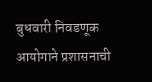बुधवारी निवडणूक आयोगाने प्रशासनाची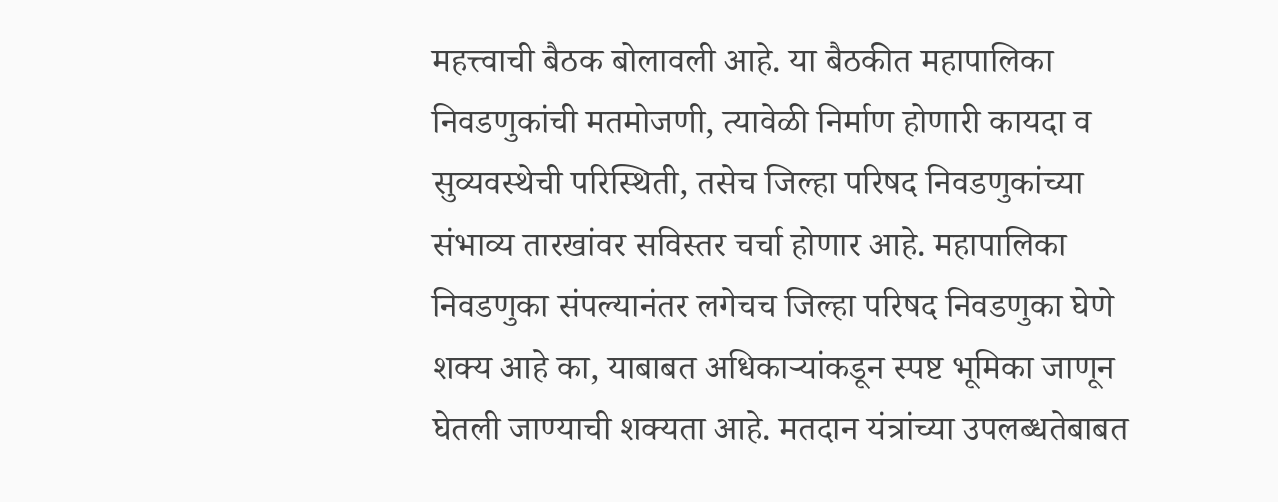महत्त्वाची बैठक बोलावली आहे. या बैठकीत महापालिका निवडणुकांची मतमोजणी, त्यावेळी निर्माण होणारी कायदा व सुव्यवस्थेची परिस्थिती, तसेच जिल्हा परिषद निवडणुकांच्या संभाव्य तारखांवर सविस्तर चर्चा होणार आहे. महापालिका निवडणुका संपल्यानंतर लगेचच जिल्हा परिषद निवडणुका घेणे शक्य आहे का, याबाबत अधिकाऱ्यांकडून स्पष्ट भूमिका जाणून घेतली जाण्याची शक्यता आहे. मतदान यंत्रांच्या उपलब्धतेबाबत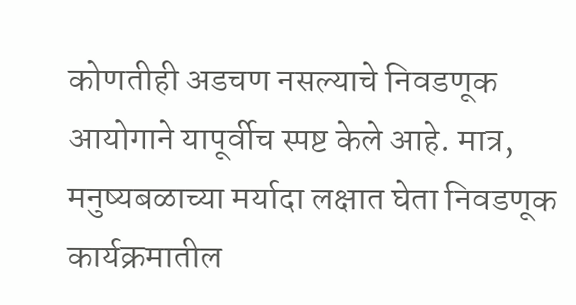कोणतीही अडचण नसल्याचे निवडणूक आयोगाने यापूर्वीच स्पष्ट केले आहे. मात्र, मनुष्यबळाच्या मर्यादा लक्षात घेता निवडणूक कार्यक्रमातील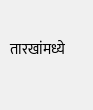तारखांमध्ये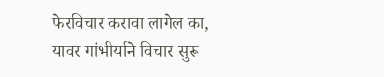फेरविचार करावा लागेल का, यावर गांभीर्याने विचार सुरू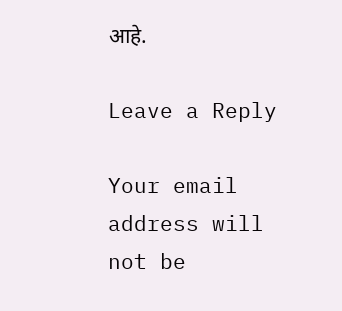आहे.

Leave a Reply

Your email address will not be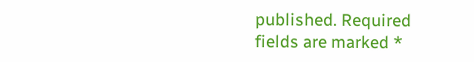published. Required fields are marked *